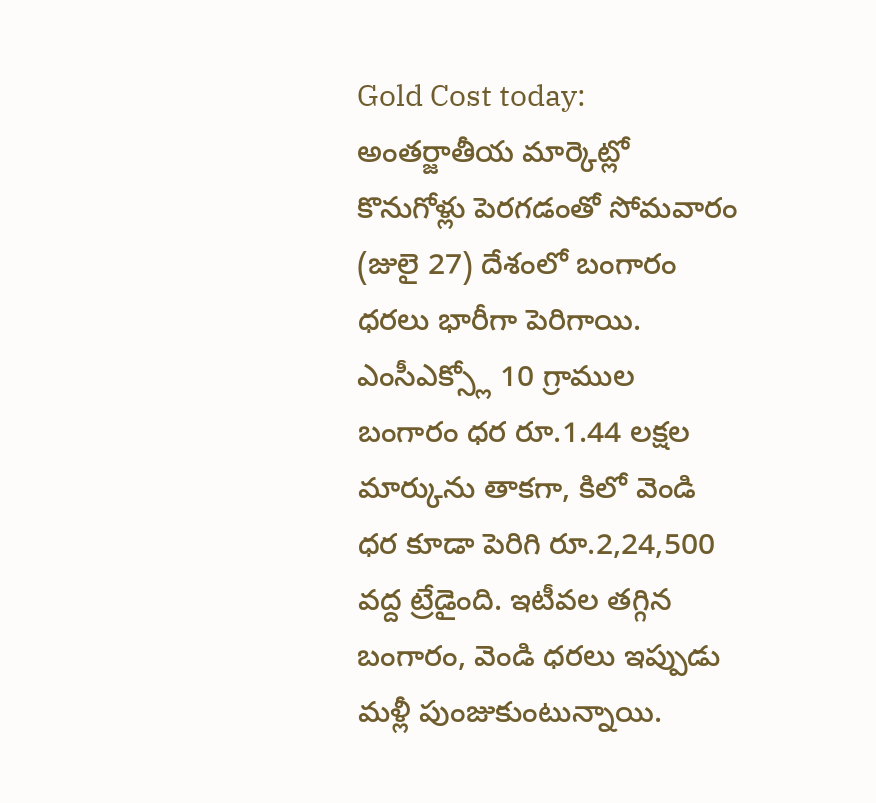Gold Cost today: అంతర్జాతీయ మార్కెట్లో కొనుగోళ్లు పెరగడంతో సోమవారం (జులై 27) దేశంలో బంగారం ధరలు భారీగా పెరిగాయి. ఎంసీఎక్స్లో 10 గ్రాముల బంగారం ధర రూ.1.44 లక్షల మార్కును తాకగా, కిలో వెండి ధర కూడా పెరిగి రూ.2,24,500 వద్ద ట్రేడైంది. ఇటీవల తగ్గిన బంగారం, వెండి ధరలు ఇప్పుడు మళ్లీ పుంజుకుంటున్నాయి.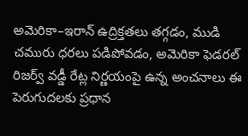అమెరికా–ఇరాన్ ఉద్రిక్తతలు తగ్గడం, ముడి చమురు ధరలు పడిపోవడం, అమెరికా ఫెడరల్ రిజర్వ్ వడ్డీ రేట్ల నిర్ణయంపై ఉన్న అంచనాలు ఈ పెరుగుదలకు ప్రధాన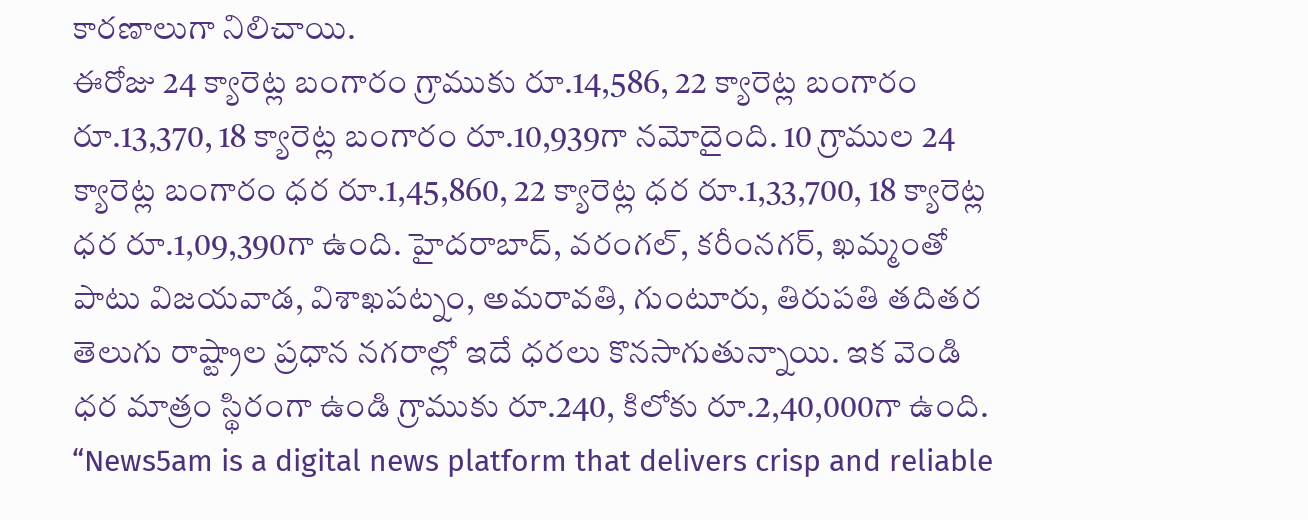కారణాలుగా నిలిచాయి.
ఈరోజు 24 క్యారెట్ల బంగారం గ్రాముకు రూ.14,586, 22 క్యారెట్ల బంగారం రూ.13,370, 18 క్యారెట్ల బంగారం రూ.10,939గా నమోదైంది. 10 గ్రాముల 24 క్యారెట్ల బంగారం ధర రూ.1,45,860, 22 క్యారెట్ల ధర రూ.1,33,700, 18 క్యారెట్ల ధర రూ.1,09,390గా ఉంది. హైదరాబాద్, వరంగల్, కరీంనగర్, ఖమ్మంతో పాటు విజయవాడ, విశాఖపట్నం, అమరావతి, గుంటూరు, తిరుపతి తదితర తెలుగు రాష్ట్రాల ప్రధాన నగరాల్లో ఇదే ధరలు కొనసాగుతున్నాయి. ఇక వెండి ధర మాత్రం స్థిరంగా ఉండి గ్రాముకు రూ.240, కిలోకు రూ.2,40,000గా ఉంది.
“News5am is a digital news platform that delivers crisp and reliable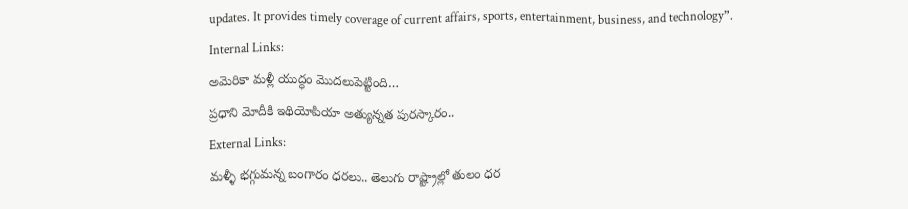updates. It provides timely coverage of current affairs, sports, entertainment, business, and technology”.
Internal Links:
అమెరికా మళ్లీ యుద్ధం మొదలుపెట్టింది…
ప్రధాని మోదీకి ఇథియోపియా అత్యున్నత పురస్కారం..
External Links:
మళ్ళీ భగ్గుమన్న బంగారం ధరలు.. తెలుగు రాష్ట్రాల్లో తులం ధర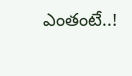ఎంతంటే..!